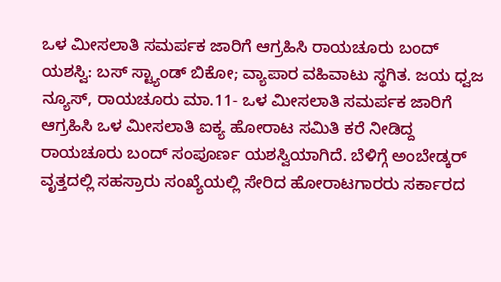ಒಳ ಮೀಸಲಾತಿ ಸಮರ್ಪಕ ಜಾರಿಗೆ ಆಗ್ರಹಿಸಿ ರಾಯಚೂರು ಬಂದ್ ಯಶಸ್ವಿ: ಬಸ್ ಸ್ಟ್ಯಾಂಡ್ ಬಿಕೋ; ವ್ಯಾಪಾರ ವಹಿವಾಟು ಸ್ಥಗಿತ. ಜಯ ಧ್ವಜ ನ್ಯೂಸ್, ರಾಯಚೂರು ಮಾ.11- ಒಳ ಮೀಸಲಾತಿ ಸಮರ್ಪಕ ಜಾರಿಗೆ ಆಗ್ರಹಿಸಿ ಒಳ ಮೀಸಲಾತಿ ಐಕ್ಯ ಹೋರಾಟ ಸಮಿತಿ ಕರೆ ನೀಡಿದ್ದ ರಾಯಚೂರು ಬಂದ್ ಸಂಪೂರ್ಣ ಯಶಸ್ವಿಯಾಗಿದೆ. ಬೆಳಿಗ್ಗೆ ಅಂಬೇಡ್ಕರ್ ವೃತ್ತದಲ್ಲಿ ಸಹಸ್ರಾರು ಸಂಖ್ಯೆಯಲ್ಲಿ ಸೇರಿದ ಹೋರಾಟಗಾರರು ಸರ್ಕಾರದ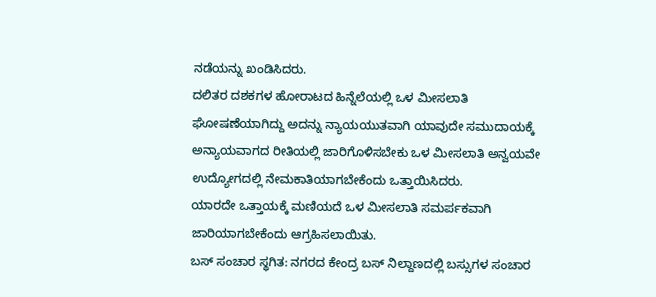ನಡೆಯನ್ನು ಖಂಡಿಸಿದರು.
ದಲಿತರ ದಶಕಗಳ ಹೋರಾಟದ ಹಿನ್ನೆಲೆಯಲ್ಲಿ ಒಳ ಮೀಸಲಾತಿ ಘೋಷಣೆಯಾಗಿದ್ದು ಅದನ್ನು ನ್ಯಾಯಯುತವಾಗಿ ಯಾವುದೇ ಸಮುದಾಯಕ್ಕೆ ಅನ್ಯಾಯವಾಗದ ರೀತಿಯಲ್ಲಿ ಜಾರಿಗೊಳಿಸಬೇಕು ಒಳ ಮೀಸಲಾತಿ ಅನ್ವಯವೇ ಉದ್ಯೋಗದಲ್ಲಿ ನೇಮಕಾತಿಯಾಗಬೇಕೆಂದು ಒತ್ತಾಯಿಸಿದರು.
ಯಾರದೇ ಒತ್ತಾಯಕ್ಕೆ ಮಣಿಯದೆ ಒಳ ಮೀಸಲಾತಿ ಸಮರ್ಪಕವಾಗಿ ಜಾರಿಯಾಗಬೇಕೆಂದು ಆಗ್ರಹಿಸಲಾಯಿತು.
ಬಸ್ ಸಂಚಾರ ಸ್ಥಗಿತ: ನಗರದ ಕೇಂದ್ರ ಬಸ್ ನಿಲ್ದಾಣದಲ್ಲಿ ಬಸ್ಸುಗಳ ಸಂಚಾರ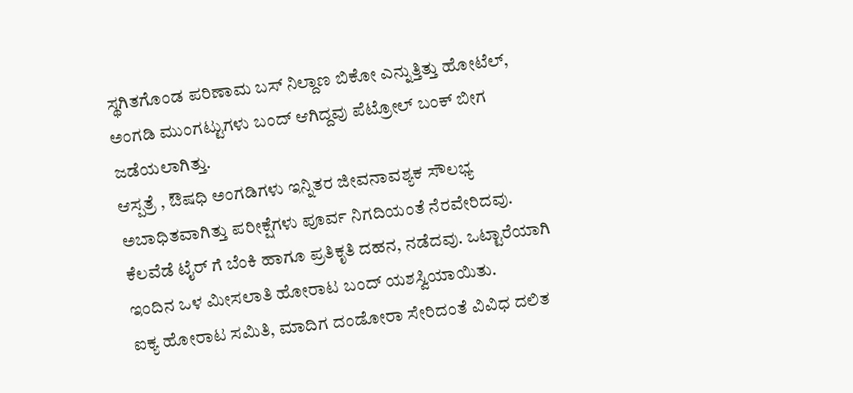ಸ್ಥಗಿತಗೊಂಡ ಪರಿಣಾಮ ಬಸ್ ನಿಲ್ದಾಣ ಬಿಕೋ ಎನ್ನುತ್ತಿತ್ತು ಹೋಟೆಲ್, ಅಂಗಡಿ ಮುಂಗಟ್ಟುಗಳು ಬಂದ್ ಆಗಿದ್ದವು ಪೆಟ್ರೋಲ್ ಬಂಕ್ ಬೀಗ ಜಡೆಯಲಾಗಿತ್ತು.
ಆಸ್ಪತ್ರೆ , ಔಷಧಿ ಅಂಗಡಿಗಳು ಇನ್ನಿತರ ಜೀವನಾವಶ್ಯಕ ಸೌಲಭ್ಯ ಅಬಾಧಿತವಾಗಿತ್ತು ಪರೀಕ್ಷೆಗಳು ಪೂರ್ವ ನಿಗದಿಯಂತೆ ನೆರವೇರಿದವು. ಕೆಲವೆಡೆ ಟೈರ್ ಗೆ ಬೆಂಕಿ ಹಾಗೂ ಪ್ರತಿಕೃತಿ ದಹನ, ನಡೆದವು. ಒಟ್ಟಾರೆಯಾಗಿ ಇಂದಿನ ಒಳ ಮೀಸಲಾತಿ ಹೋರಾಟ ಬಂದ್ ಯಶಸ್ವಿಯಾಯಿತು.
ಐಕ್ಯ ಹೋರಾಟ ಸಮಿತಿ, ಮಾದಿಗ ದಂಡೋರಾ ಸೇರಿದಂತೆ ವಿವಿಧ ದಲಿತ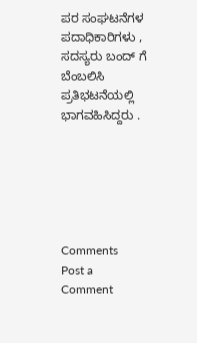ಪರ ಸಂಘಟನೆಗಳ ಪದಾಧಿಕಾರಿಗಳು , ಸದಸ್ಯರು ಬಂದ್ ಗೆ ಬೆಂಬಲಿಸಿ ಪ್ರತಿಭಟನೆಯಲ್ಲಿ ಭಾಗವಹಿಸಿದ್ದರು .






Comments
Post a Comment